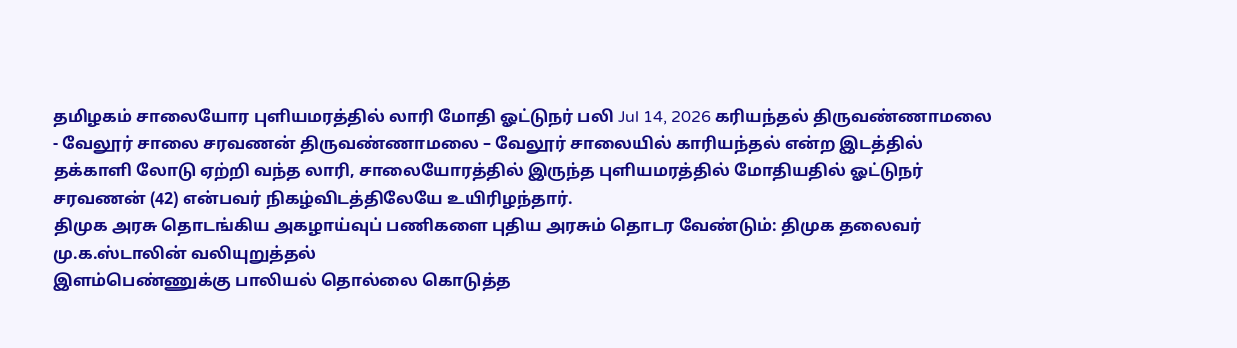தமிழகம் சாலையோர புளியமரத்தில் லாரி மோதி ஓட்டுநர் பலி Jul 14, 2026 கரியந்தல் திருவண்ணாமலை - வேலூர் சாலை சரவணன் திருவண்ணாமலை – வேலூர் சாலையில் காரியந்தல் என்ற இடத்தில் தக்காளி லோடு ஏற்றி வந்த லாரி, சாலையோரத்தில் இருந்த புளியமரத்தில் மோதியதில் ஓட்டுநர் சரவணன் (42) என்பவர் நிகழ்விடத்திலேயே உயிரிழந்தார்.
திமுக அரசு தொடங்கிய அகழாய்வுப் பணிகளை புதிய அரசும் தொடர வேண்டும்: திமுக தலைவர் மு.க.ஸ்டாலின் வலியுறுத்தல்
இளம்பெண்ணுக்கு பாலியல் தொல்லை கொடுத்த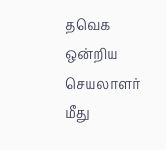தவெக ஒன்றிய செயலாளர் மீது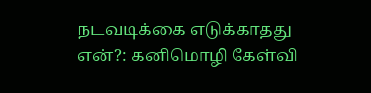நடவடிக்கை எடுக்காதது என்?: கனிமொழி கேள்வி